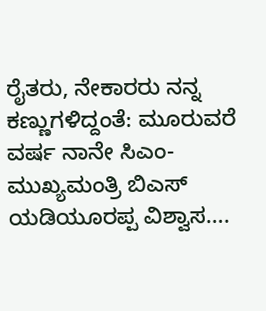ರೈತರು, ನೇಕಾರರು ನನ್ನ ಕಣ್ಣುಗಳಿದ್ದಂತೆ: ಮೂರುವರೆ ವರ್ಷ ನಾನೇ ಸಿಎಂ- ಮುಖ್ಯಮಂತ್ರಿ ಬಿಎಸ್ ಯಡಿಯೂರಪ್ಪ ವಿಶ್ವಾಸ….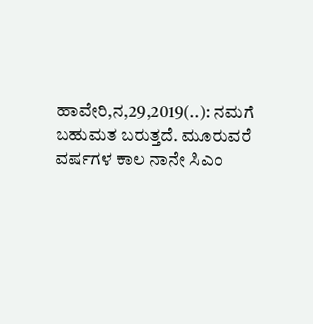ಹಾವೇರಿ,ನ,29,2019(..): ನಮಗೆ ಬಹುಮತ ಬರುತ್ತದೆ. ಮೂರುವರೆ ವರ್ಷಗಳ ಕಾಲ ನಾನೇ ಸಿಎಂ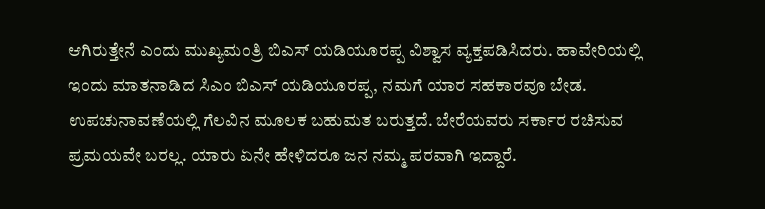ಆಗಿರುತ್ತೇನೆ ಎಂದು ಮುಖ್ಯಮಂತ್ರಿ ಬಿಎಸ್ ಯಡಿಯೂರಪ್ಪ ವಿಶ್ವಾಸ ವ್ಯಕ್ತಪಡಿಸಿದರು. ಹಾವೇರಿಯಲ್ಲಿ ಇಂದು ಮಾತನಾಡಿದ ಸಿಎಂ ಬಿಎಸ್ ಯಡಿಯೂರಪ್ಪ, ನಮಗೆ ಯಾರ ಸಹಕಾರವೂ ಬೇಡ. ಉಪಚುನಾವಣೆಯಲ್ಲಿ ಗೆಲವಿನ ಮೂಲಕ ಬಹುಮತ ಬರುತ್ತದೆ. ಬೇರೆಯವರು ಸರ್ಕಾರ ರಚಿಸುವ ಪ್ರಮಯವೇ ಬರಲ್ಲ. ಯಾರು ಏನೇ ಹೇಳಿದರೂ ಜನ ನಮ್ಮ ಪರವಾಗಿ ಇದ್ದಾರೆ.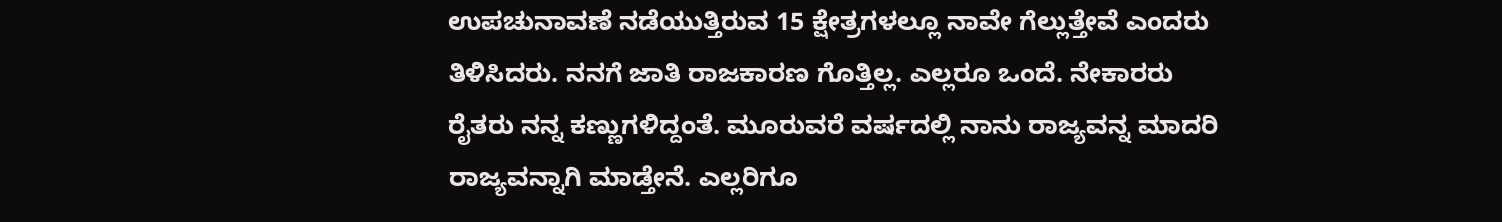ಉಪಚುನಾವಣೆ ನಡೆಯುತ್ತಿರುವ 15 ಕ್ಷೇತ್ರಗಳಲ್ಲೂ ನಾವೇ ಗೆಲ್ಲುತ್ತೇವೆ ಎಂದರು ತಿಳಿಸಿದರು. ನನಗೆ ಜಾತಿ ರಾಜಕಾರಣ ಗೊತ್ತಿಲ್ಲ. ಎಲ್ಲರೂ ಒಂದೆ. ನೇಕಾರರು ರೈತರು ನನ್ನ ಕಣ್ಣುಗಳಿದ್ದಂತೆ. ಮೂರುವರೆ ವರ್ಷದಲ್ಲಿ ನಾನು ರಾಜ್ಯವನ್ನ ಮಾದರಿ ರಾಜ್ಯವನ್ನಾಗಿ ಮಾಡ್ತೇನೆ. ಎಲ್ಲರಿಗೂ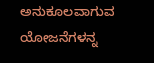ಅನುಕೂಲವಾಗುವ ಯೋಜನೆಗಳನ್ನ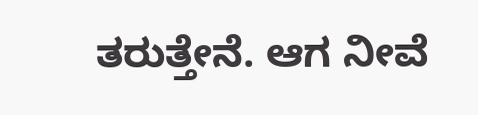ತರುತ್ತೇನೆ. ಆಗ ನೀವೆ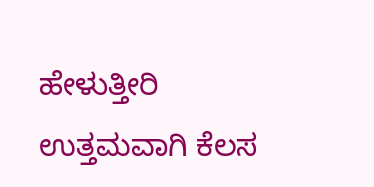ಹೇಳುತ್ತೀರಿ ಉತ್ತಮವಾಗಿ ಕೆಲಸ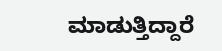ಮಾಡುತ್ತಿದ್ದಾರೆ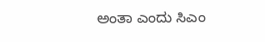ಅಂತಾ ಎಂದು ಸಿಎಂ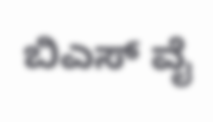ಬಿಎಸ್ ವೈ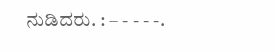ನುಡಿದರು. : – - - - -.